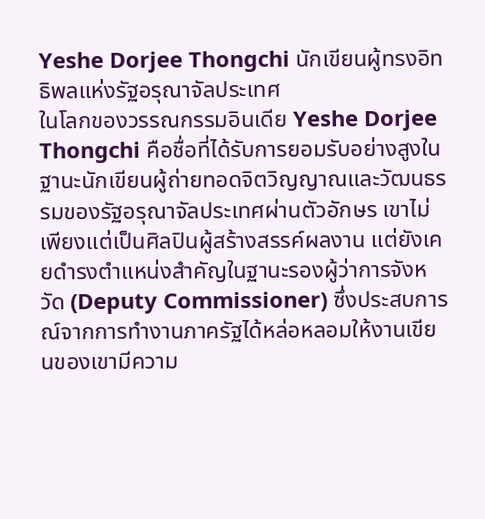Yeshe Dorjee Thongchi นักเขียนผู้ทรงอิทธิพลแห่งรัฐอรุณาจัลประเทศ
ในโลกของวรรณกรรมอินเดีย Yeshe Dorjee Thongchi คือชื่อที่ได้รับการยอมรับอย่างสูงในฐานะนักเขียนผู้ถ่ายทอดจิตวิญญาณและวัฒนธรรมของรัฐอรุณาจัลประเทศผ่านตัวอักษร เขาไม่เพียงแต่เป็นศิลปินผู้สร้างสรรค์ผลงาน แต่ยังเคยดำรงตำแหน่งสำคัญในฐานะรองผู้ว่าการจังหวัด (Deputy Commissioner) ซึ่งประสบการณ์จากการทำงานภาครัฐได้หล่อหลอมให้งานเขียนของเขามีความ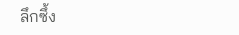ลึกซึ้ง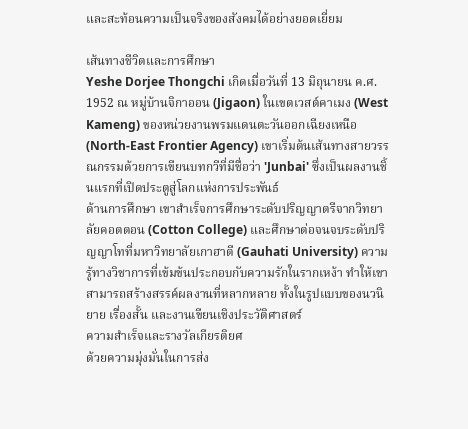และสะท้อนความเป็นจริงของสังคมได้อย่างยอดเยี่ยม

เส้นทางชีวิตและการศึกษา
Yeshe Dorjee Thongchi เกิดเมื่อวันที่ 13 มิถุนายน ค.ศ. 1952 ณ หมู่บ้านจิกาออน (Jigaon) ในเขตเวสต์คาเมง (West Kameng) ของหน่วยงานพรมแดนตะวันออกเฉียงเหนือ (North-East Frontier Agency) เขาเริ่มต้นเส้นทางสายวรรณกรรมด้วยการเขียนบทกวีที่มีชื่อว่า 'Junbai' ซึ่งเป็นผลงานชิ้นแรกที่เปิดประตูสู่โลกแห่งการประพันธ์
ด้านการศึกษา เขาสำเร็จการศึกษาระดับปริญญาตรีจากวิทยาลัยคอตตอน (Cotton College) และศึกษาต่อจนจบระดับปริญญาโทที่มหาวิทยาลัยเกาฮาตี (Gauhati University) ความรู้ทางวิชาการที่เข้มข้นประกอบกับความรักในรากเหง้า ทำให้เขาสามารถสร้างสรรค์ผลงานที่หลากหลาย ทั้งในรูปแบบของนวนิยาย เรื่องสั้น และงานเขียนเชิงประวัติศาสตร์
ความสำเร็จและรางวัลเกียรติยศ
ด้วยความมุ่งมั่นในการส่ง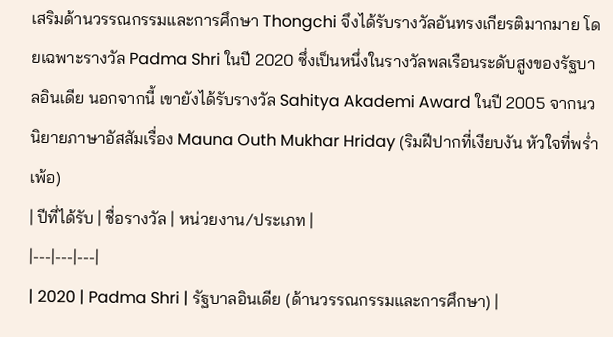เสริมด้านวรรณกรรมและการศึกษา Thongchi จึงได้รับรางวัลอันทรงเกียรติมากมาย โดยเฉพาะรางวัล Padma Shri ในปี 2020 ซึ่งเป็นหนึ่งในรางวัลพลเรือนระดับสูงของรัฐบาลอินเดีย นอกจากนี้ เขายังได้รับรางวัล Sahitya Akademi Award ในปี 2005 จากนวนิยายภาษาอัสสัมเรื่อง Mauna Outh Mukhar Hriday (ริมฝีปากที่เงียบงัน หัวใจที่พร่ำเพ้อ)
| ปีที่ได้รับ | ชื่อรางวัล | หน่วยงาน/ประเภท |
|---|---|---|
| 2020 | Padma Shri | รัฐบาลอินเดีย (ด้านวรรณกรรมและการศึกษา) |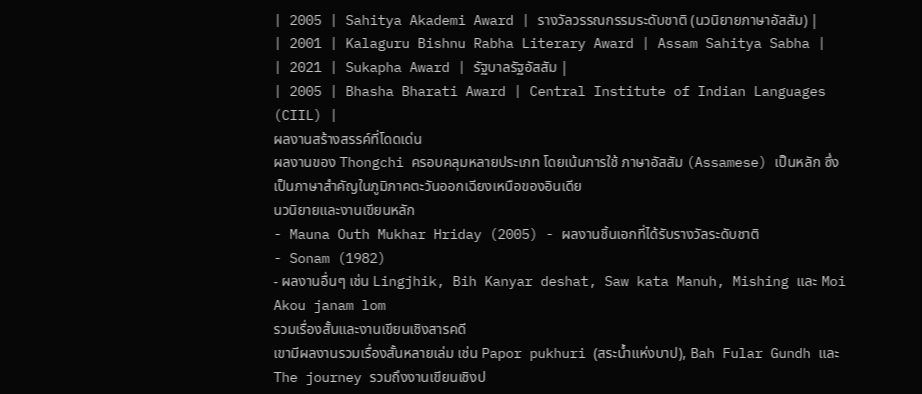| 2005 | Sahitya Akademi Award | รางวัลวรรณกรรมระดับชาติ (นวนิยายภาษาอัสสัม) |
| 2001 | Kalaguru Bishnu Rabha Literary Award | Assam Sahitya Sabha |
| 2021 | Sukapha Award | รัฐบาลรัฐอัสสัม |
| 2005 | Bhasha Bharati Award | Central Institute of Indian Languages (CIIL) |
ผลงานสร้างสรรค์ที่โดดเด่น
ผลงานของ Thongchi ครอบคลุมหลายประเภท โดยเน้นการใช้ ภาษาอัสสัม (Assamese) เป็นหลัก ซึ่งเป็นภาษาสำคัญในภูมิภาคตะวันออกเฉียงเหนือของอินเดีย
นวนิยายและงานเขียนหลัก
- Mauna Outh Mukhar Hriday (2005) - ผลงานชิ้นเอกที่ได้รับรางวัลระดับชาติ
- Sonam (1982)
- ผลงานอื่นๆ เช่น Lingjhik, Bih Kanyar deshat, Saw kata Manuh, Mishing และ Moi Akou janam lom
รวมเรื่องสั้นและงานเขียนเชิงสารคดี
เขามีผลงานรวมเรื่องสั้นหลายเล่ม เช่น Papor pukhuri (สระน้ำแห่งบาป), Bah Fular Gundh และ The journey รวมถึงงานเขียนเชิงป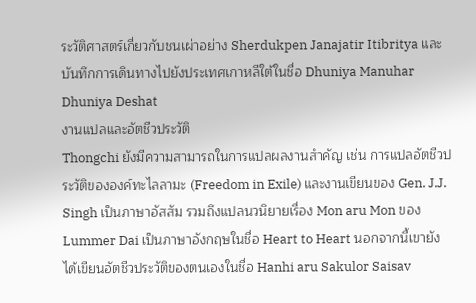ระวัติศาสตร์เกี่ยวกับชนเผ่าอย่าง Sherdukpen Janajatir Itibritya และบันทึกการเดินทางไปยังประเทศเกาหลีใต้ในชื่อ Dhuniya Manuhar Dhuniya Deshat
งานแปลและอัตชีวประวัติ
Thongchi ยังมีความสามารถในการแปลผลงานสำคัญ เช่น การแปลอัตชีวประวัติขององค์ทะไลลามะ (Freedom in Exile) และงานเขียนของ Gen. J.J. Singh เป็นภาษาอัสสัม รวมถึงแปลนวนิยายเรื่อง Mon aru Mon ของ Lummer Dai เป็นภาษาอังกฤษในชื่อ Heart to Heart นอกจากนี้เขายังได้เขียนอัตชีวประวัติของตนเองในชื่อ Hanhi aru Sakulor Saisav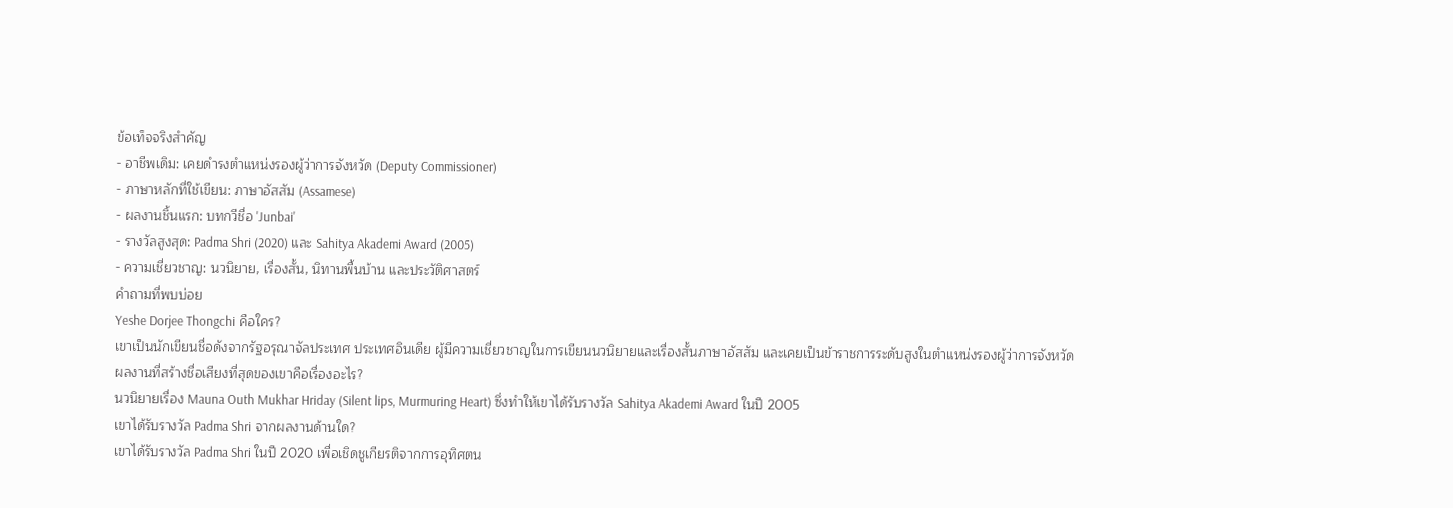ข้อเท็จจริงสำคัญ
- อาชีพเดิม: เคยดำรงตำแหน่งรองผู้ว่าการจังหวัด (Deputy Commissioner)
- ภาษาหลักที่ใช้เขียน: ภาษาอัสสัม (Assamese)
- ผลงานชิ้นแรก: บทกวีชื่อ 'Junbai'
- รางวัลสูงสุด: Padma Shri (2020) และ Sahitya Akademi Award (2005)
- ความเชี่ยวชาญ: นวนิยาย, เรื่องสั้น, นิทานพื้นบ้าน และประวัติศาสตร์
คำถามที่พบบ่อย
Yeshe Dorjee Thongchi คือใคร?
เขาเป็นนักเขียนชื่อดังจากรัฐอรุณาจัลประเทศ ประเทศอินเดีย ผู้มีความเชี่ยวชาญในการเขียนนวนิยายและเรื่องสั้นภาษาอัสสัม และเคยเป็นข้าราชการระดับสูงในตำแหน่งรองผู้ว่าการจังหวัด
ผลงานที่สร้างชื่อเสียงที่สุดของเขาคือเรื่องอะไร?
นวนิยายเรื่อง Mauna Outh Mukhar Hriday (Silent lips, Murmuring Heart) ซึ่งทำให้เขาได้รับรางวัล Sahitya Akademi Award ในปี 2005
เขาได้รับรางวัล Padma Shri จากผลงานด้านใด?
เขาได้รับรางวัล Padma Shri ในปี 2020 เพื่อเชิดชูเกียรติจากการอุทิศตน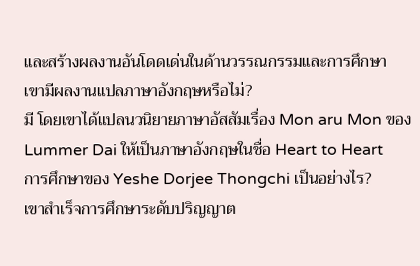และสร้างผลงานอันโดดเด่นในด้านวรรณกรรมและการศึกษา
เขามีผลงานแปลภาษาอังกฤษหรือไม่?
มี โดยเขาได้แปลนวนิยายภาษาอัสสัมเรื่อง Mon aru Mon ของ Lummer Dai ให้เป็นภาษาอังกฤษในชื่อ Heart to Heart
การศึกษาของ Yeshe Dorjee Thongchi เป็นอย่างไร?
เขาสำเร็จการศึกษาระดับปริญญาต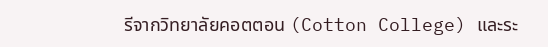รีจากวิทยาลัยคอตตอน (Cotton College) และระ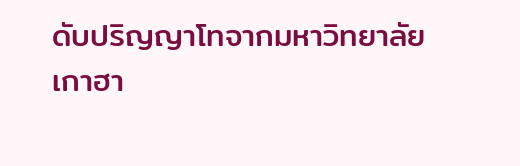ดับปริญญาโทจากมหาวิทยาลัยเกาฮา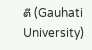ตี (Gauhati University)